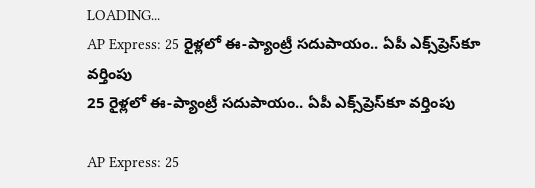LOADING...
AP Express: 25 రైళ్లలో ఈ-ప్యాంట్రీ సదుపాయం.. ఏపీ ఎక్స్‌ప్రెస్‌కూ వర్తింపు
25 రైళ్లలో ఈ-ప్యాంట్రీ సదుపాయం.. ఏపీ ఎక్స్‌ప్రెస్‌కూ వర్తింపు

AP Express: 25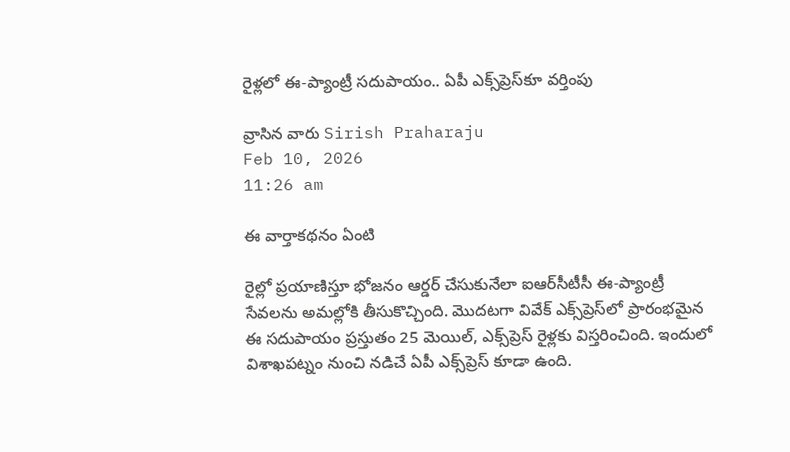రైళ్లలో ఈ-ప్యాంట్రీ సదుపాయం.. ఏపీ ఎక్స్‌ప్రెస్‌కూ వర్తింపు

వ్రాసిన వారు Sirish Praharaju
Feb 10, 2026
11:26 am

ఈ వార్తాకథనం ఏంటి

రైల్లో ప్రయాణిస్తూ భోజనం ఆర్డర్‌ చేసుకునేలా ఐఆర్‌సీటీసీ ఈ-ప్యాంట్రీ సేవలను అమల్లోకి తీసుకొచ్చింది. మొదటగా వివేక్‌ ఎక్స్‌ప్రెస్‌లో ప్రారంభమైన ఈ సదుపాయం ప్రస్తుతం 25 మెయిల్‌, ఎక్స్‌ప్రెస్‌ రైళ్లకు విస్తరించింది. ఇందులో విశాఖపట్నం నుంచి నడిచే ఏపీ ఎక్స్‌ప్రెస్‌ కూడా ఉంది.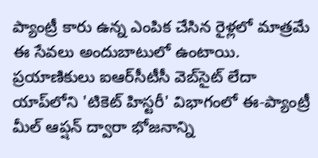ప్యాంట్రీ కారు ఉన్న ఎంపిక చేసిన రైళ్లలో మాత్రమే ఈ సేవలు అందుబాటులో ఉంటాయి. ప్రయాణికులు ఐఆర్‌సీటీసీ వెబ్‌సైట్‌ లేదా యాప్‌లోని 'టికెట్‌ హిస్టరీ' విభాగంలో ఈ-ప్యాంట్రీ మీల్‌ ఆప్షన్‌ ద్వారా భోజనాన్ని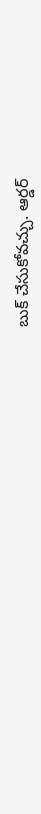బుక్‌ చేసుకోవచ్చు. ఆర్డర్‌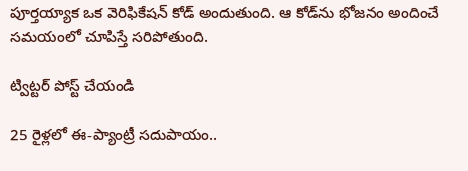పూర్తయ్యాక ఒక వెరిఫికేషన్‌ కోడ్‌ అందుతుంది. ఆ కోడ్‌ను భోజనం అందించే సమయంలో చూపిస్తే సరిపోతుంది.

ట్విట్టర్ పోస్ట్ చేయండి

25 రైళ్లలో ఈ-ప్యాంట్రీ సదుపాయం..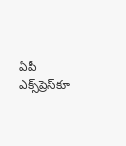ఏపీ ఎక్స్‌ప్రెస్‌కూ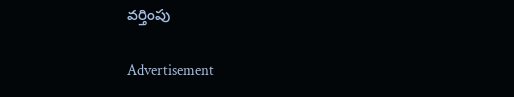వర్తింపు

Advertisement